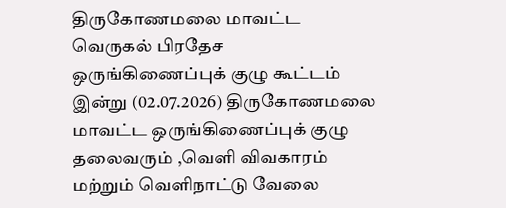திருகோணமலை மாவட்ட வெருகல் பிரதேச ஒருங்கிணைப்புக் குழு கூட்டம் இன்று (02.07.2026) திருகோணமலை மாவட்ட ஒருங்கிணைப்புக் குழு தலைவரும் ,வெளி விவகாரம் மற்றும் வெளிநாட்டு வேலை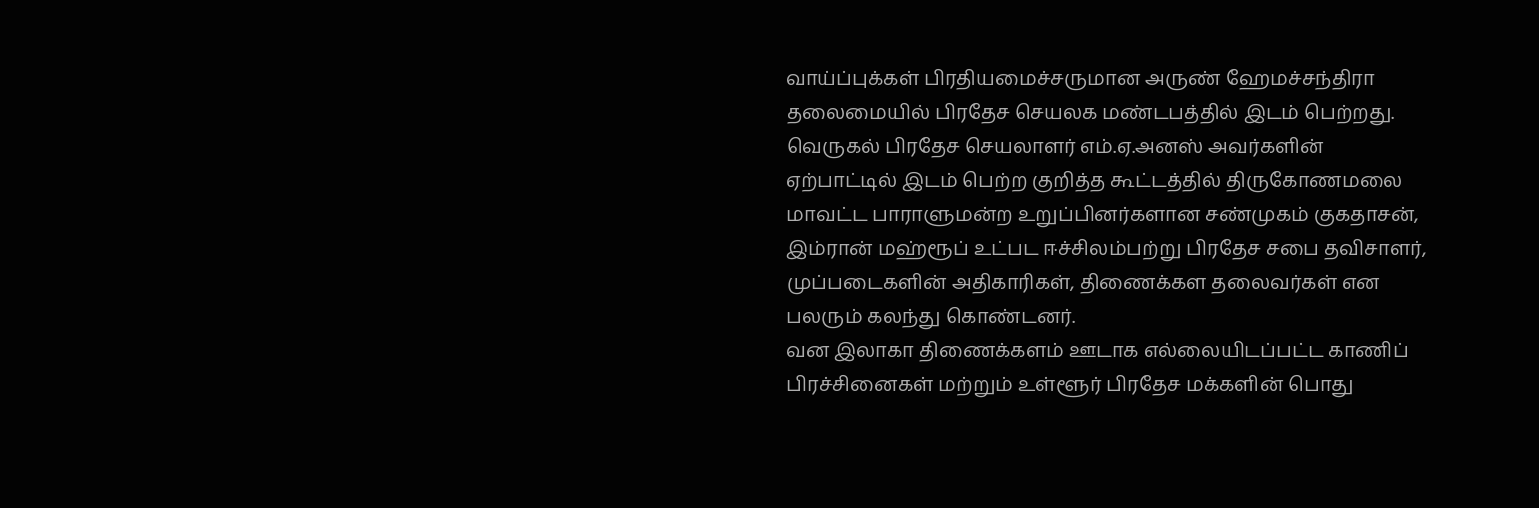வாய்ப்புக்கள் பிரதியமைச்சருமான அருண் ஹேமச்சந்திரா தலைமையில் பிரதேச செயலக மண்டபத்தில் இடம் பெற்றது.
வெருகல் பிரதேச செயலாளர் எம்.ஏ.அனஸ் அவர்களின் ஏற்பாட்டில் இடம் பெற்ற குறித்த கூட்டத்தில் திருகோணமலை மாவட்ட பாராளுமன்ற உறுப்பினர்களான சண்முகம் குகதாசன், இம்ரான் மஹ்ரூப் உட்பட ஈச்சிலம்பற்று பிரதேச சபை தவிசாளர், முப்படைகளின் அதிகாரிகள், திணைக்கள தலைவர்கள் என பலரும் கலந்து கொண்டனர்.
வன இலாகா திணைக்களம் ஊடாக எல்லையிடப்பட்ட காணிப் பிரச்சினைகள் மற்றும் உள்ளூர் பிரதேச மக்களின் பொது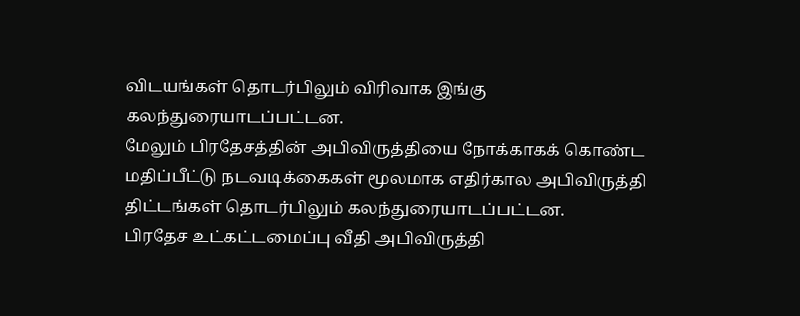விடயங்கள் தொடர்பிலும் விரிவாக இங்கு கலந்துரையாடப்பட்டன.
மேலும் பிரதேசத்தின் அபிவிருத்தியை நோக்காகக் கொண்ட மதிப்பீட்டு நடவடிக்கைகள் மூலமாக எதிர்கால அபிவிருத்தி திட்டங்கள் தொடர்பிலும் கலந்துரையாடப்பட்டன.
பிரதேச உட்கட்டமைப்பு வீதி அபிவிருத்தி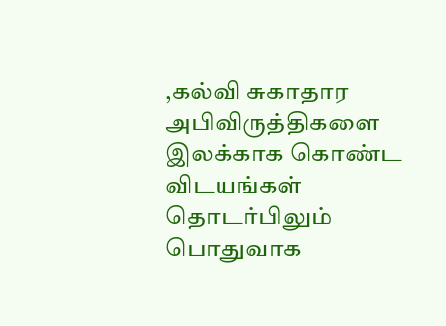,கல்வி சுகாதார அபிவிருத்திகளை இலக்காக கொண்ட விடயங்கள் தொடர்பிலும் பொதுவாக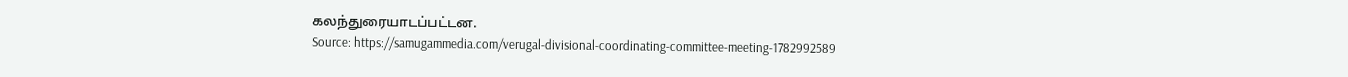கலந்துரையாடப்பட்டன.
Source: https://samugammedia.com/verugal-divisional-coordinating-committee-meeting-1782992589